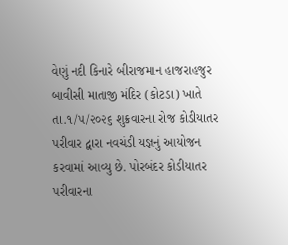વેણું નદી કિનારે બીરાજમાન હાજરાહજુર બાવીસી માતાજી મંદિર (કોટડા) ખાતે તા.૧/૫/૨૦૨૬ શુક્રવારના રોજ કોડીયાતર પરીવાર દ્વારા નવચંડી યજ્ઞનું આયોજન કરવામાં આવ્યુ છે. પોરબંદર કોડીયાતર પરીવારના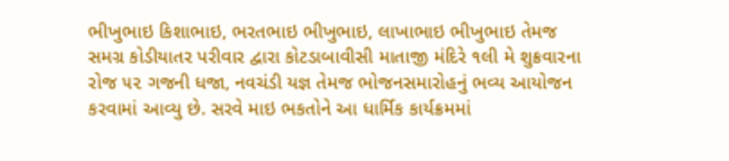ભીખુભાઇ કિશાભાઇ, ભરતભાઇ ભીખુભાઇ, લાખાભાઇ ભીખુભાઇ તેમજ સમગ્ર કોડીયાતર પરીવાર દ્વારા કોટડાબાવીસી માતાજી મંદિરે ૧લી મે શુક્રવારના રોજ ૫૨ ગજની ધજા, નવચંડી યજ્ઞ તેમજ ભોજનસમારોહનું ભવ્ય આયોજન કરવામાં આવ્યુ છે. સરવે માઇ ભકતોને આ ધાર્મિક કાર્યક્રમમાં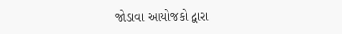જોડાવા આયોજકો દ્વારા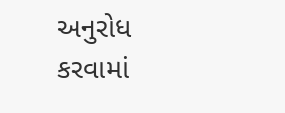અનુરોધ કરવામાં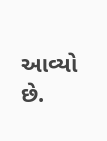આવ્યો છે.